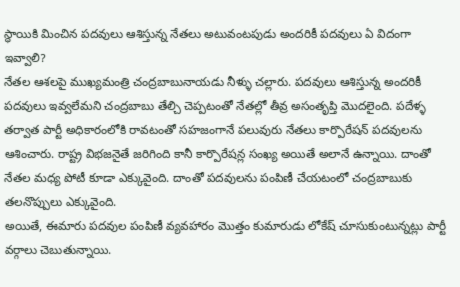స్ధాయికి మించిన పదవులు ఆశిస్తున్న నేతలు అటువంటపుడు అందరికీ పదవులు ఏ విదంగా ఇవ్వాలి?
నేతల ఆశలపై ముఖ్యమంత్రి చంద్రబాబునాయడు నీళ్ళు చల్లారు. పదవులు ఆశిస్తున్న అందరికీ పదవులు ఇవ్వలేమని చంద్రబాబు తేల్చి చెప్పటంతో నేతల్లో తీవ్ర అసంతృప్తి మొదలైంది. పదేళ్ళ తర్వాత పార్టీ అధికారంలోకి రావటంతో సహజంగానే పలువురు నేతలు కార్పొరేషన్ పదవులను ఆశించారు. రాష్ట్ర విభజనైతే జరిగింది కానీ కార్పొరేషన్ల సంఖ్య అయితే అలానే ఉన్నాయి. దాంతో నేతల మధ్య పోటీ కూడా ఎక్కువైంది. దాంతో పదవులను పంపిణీ చేయటంలో చంద్రబాబుకు తలనొప్పులు ఎక్కువైంది.
అయితే, ఈమారు పదవుల పంపిణీ వ్యవహారం మొత్తం కుమారుడు లోకేష్ చూసుకుంటున్నట్లు పార్టీ వర్గాలు చెబుతున్నాయి.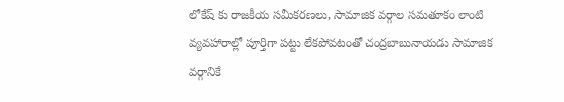లోకేష్ కు రాజకీయ సమీకరణలు, సామాజిక వర్గాల సమతూకం లాంటి వ్యవహారాల్లో పూర్తిగా పట్టు లేకపోవటంతో చంద్రబాబునాయడు సామాజిక వర్గానికే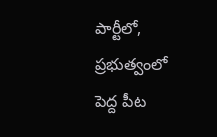పార్టీలో, ప్రభుత్వంలో పెద్ద పీట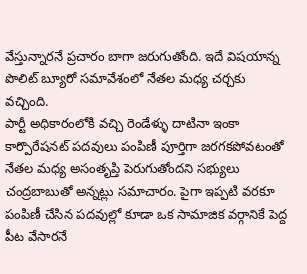వేస్తున్నారనే ప్రచారం బాగా జరుగుతోంది. ఇదే విషయాన్న పొలిట్ బ్యూరో సమావేశంలో నేతల మధ్య చర్చకు వచ్చింది.
పార్టీ అధికారంలోకి వచ్చి రెండేళ్ళు దాటినా ఇంకా కార్పొరేషనట్ పదవులు పంపిణీ పూర్తిగా జరగకపోవటంతో నేతల మధ్య అసంతృప్తి పెరుగుతోందని సభ్యులు చంద్రబాబుతో అన్నట్లు సమాచారం. పైగా ఇప్పటి వరకూ పంపిణీ చేసిన పదవుల్లో కూడా ఒక సామాజిక వర్గానికే పెద్ద పీట వేసారనే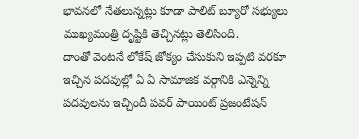భావనలో నేతలున్నట్లు కూడా పాలిట్ బ్యూరో సభ్యులు ముఖ్యమంత్రి దృష్టికి తెచ్చినట్లు తెలిసింది.
దాంతో వెంటనే లోకేష్ జోక్యం చేసుకుని ఇప్పటి వరకూ ఇచ్చిన పదవుల్లో ఏ ఏ సామాజిక వర్గానికి ఎన్నెన్ని పదవులను ఇచ్చిందీ పవర్ పాయింట్ ప్రజంటేషన్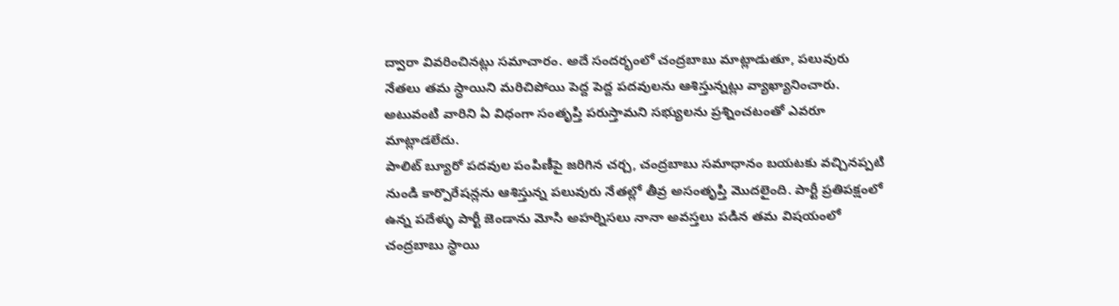ద్వారా వివరించినట్లు సమాచారం. అదే సందర్భంలో చంద్రబాబు మాట్లాడుతూ, పలువురు నేతలు తమ స్ధాయిని మరిచిపోయి పెద్ద పెద్ద పదవులను ఆశిస్తున్నట్లు వ్యాఖ్యానించారు. అటువంటి వారిని ఏ విధంగా సంతృప్తి పరుస్తామని సభ్యులను ప్రశ్నించటంతో ఎవరూ మాట్లాడలేదు.
పాలిట్ బ్యూరో పదవుల పంపిణీపై జరిగిన చర్చ, చంద్రబాబు సమాధానం బయటకు వచ్చినప్పటి నుండి కార్పొరేషన్లను ఆశిస్తున్న పలువురు నేతల్లో తీవ్ర అసంతృప్తి మొదలైంది. పార్టీ ప్రతిపక్షంలో ఉన్న పదేళ్ళు పార్టీ జెండాను మోసి అహర్నిసలు నానా అవస్తలు పడిన తమ విషయంలో చంద్రబాబు స్ధాయి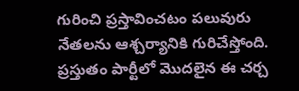గురించి ప్రస్తావించటం పలువురు నేతలను ఆశ్చర్యానికి గురిచేస్తోంది. ప్రస్తుతం పార్టీలో మొదలైన ఈ చర్చ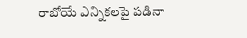రాబోయే ఎన్నికలపై పడినా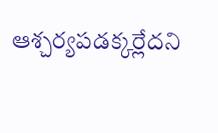ఆశ్చర్యపడక్కర్లేదని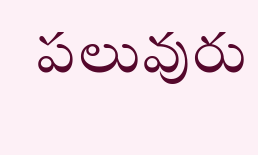పలువురు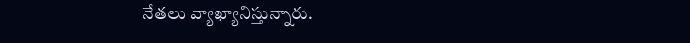నేతలు వ్యాఖ్యానిస్తున్నారు.